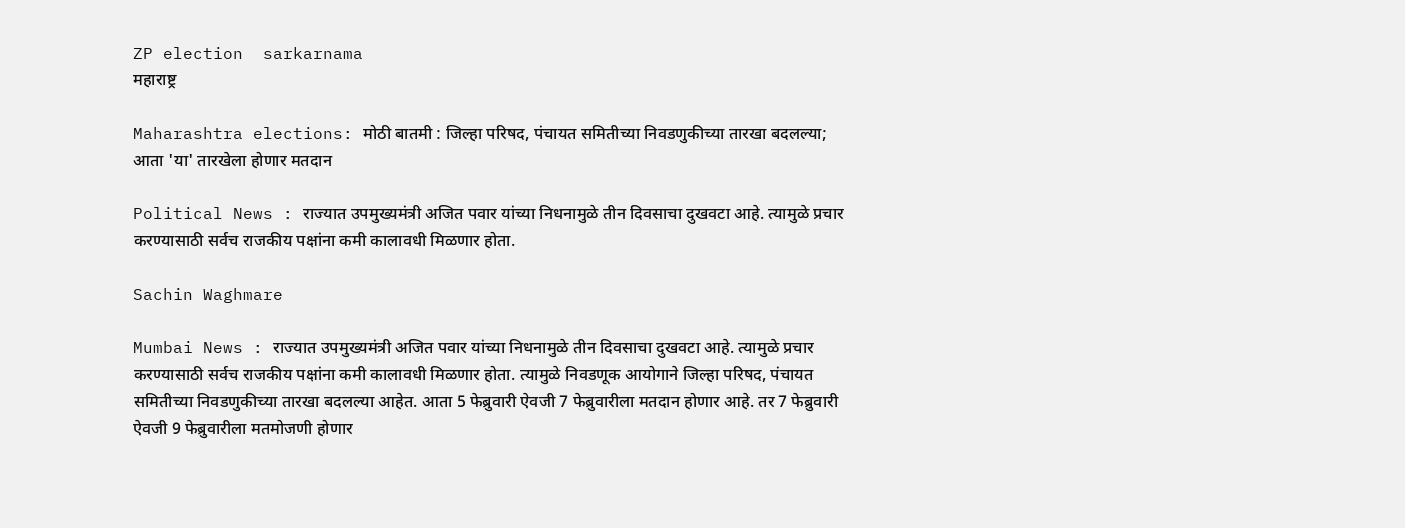ZP election  sarkarnama
महाराष्ट्र

Maharashtra elections: मोठी बातमी : जिल्हा परिषद, पंचायत समितीच्या निवडणुकीच्या तारखा बदलल्या; आता 'या' तारखेला होणार मतदान

Political News : राज्यात उपमुख्यमंत्री अजित पवार यांच्या निधनामुळे तीन दिवसाचा दुखवटा आहे. त्यामुळे प्रचार करण्यासाठी सर्वच राजकीय पक्षांना कमी कालावधी मिळणार होता.

Sachin Waghmare

Mumbai News : राज्यात उपमुख्यमंत्री अजित पवार यांच्या निधनामुळे तीन दिवसाचा दुखवटा आहे. त्यामुळे प्रचार करण्यासाठी सर्वच राजकीय पक्षांना कमी कालावधी मिळणार होता. त्यामुळे निवडणूक आयोगाने जिल्हा परिषद, पंचायत समितीच्या निवडणुकीच्या तारखा बदलल्या आहेत. आता 5 फेब्रुवारी ऐवजी 7 फेब्रुवारीला मतदान होणार आहे. तर 7 फेब्रुवारी ऐवजी 9 फेब्रुवारीला मतमोजणी होणार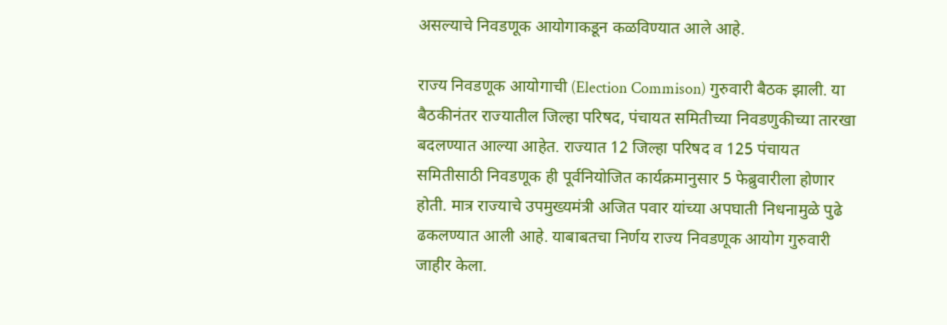असल्याचे निवडणूक आयोगाकडून कळविण्यात आले आहे.

राज्य निवडणूक आयोगाची (Election Commison) गुरुवारी बैठक झाली. या बैठकीनंतर राज्यातील जिल्हा परिषद, पंचायत समितीच्या निवडणुकीच्या तारखा बदलण्यात आल्या आहेत. राज्यात 12 जिल्हा परिषद व 125 पंचायत समितीसाठी निवडणूक ही पूर्वनियोजित कार्यक्रमानुसार 5 फेब्रुवारीला होणार होती. मात्र राज्याचे उपमुख्यमंत्री अजित पवार यांच्या अपघाती निधनामुळे पुढे ढकलण्यात आली आहे. याबाबतचा निर्णय राज्य निवडणूक आयोग गुरुवारी जाहीर केला.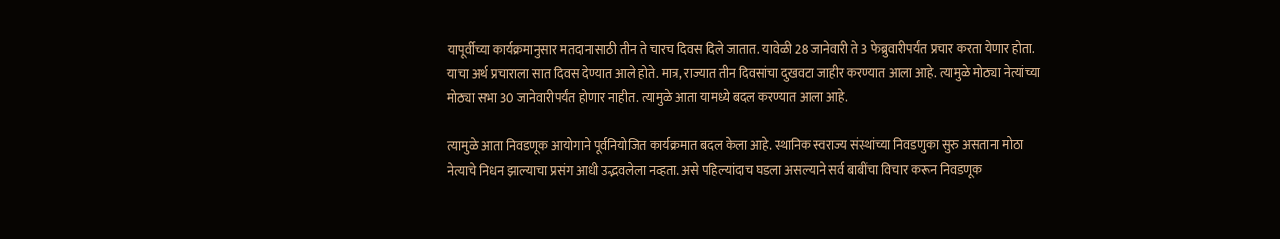यापूर्वीच्या कार्यक्रमानुसार मतदानासाठी तीन ते चारच दिवस दिले जातात. यावेळी 28 जानेवारी ते 3 फेब्रुवारीपर्यंत प्रचार करता येणार होता. याचा अर्थ प्रचाराला सात दिवस देण्यात आले होते. मात्र, राज्यात तीन दिवसांचा दुखवटा जाहीर करण्यात आला आहे. त्यामुळे मोठ्या नेत्यांच्या मोठ्या सभा 30 जानेवारीपर्यंत होणार नाहीत. त्यामुळे आता यामध्ये बदल करण्यात आला आहे.

त्यामुळे आता निवडणूक आयोगाने पूर्वनियोजित कार्यक्रमात बदल केला आहे. स्थानिक स्वराज्य संस्थांच्या निवडणुका सुरु असताना मोठा नेत्याचे निधन झाल्याचा प्रसंग आधी उद्भवलेला नव्हता. असे पहिल्यांदाच घडला असल्याने सर्व बाबींचा विचार करून निवडणूक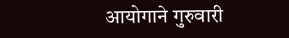आयोगाने गुरुवारी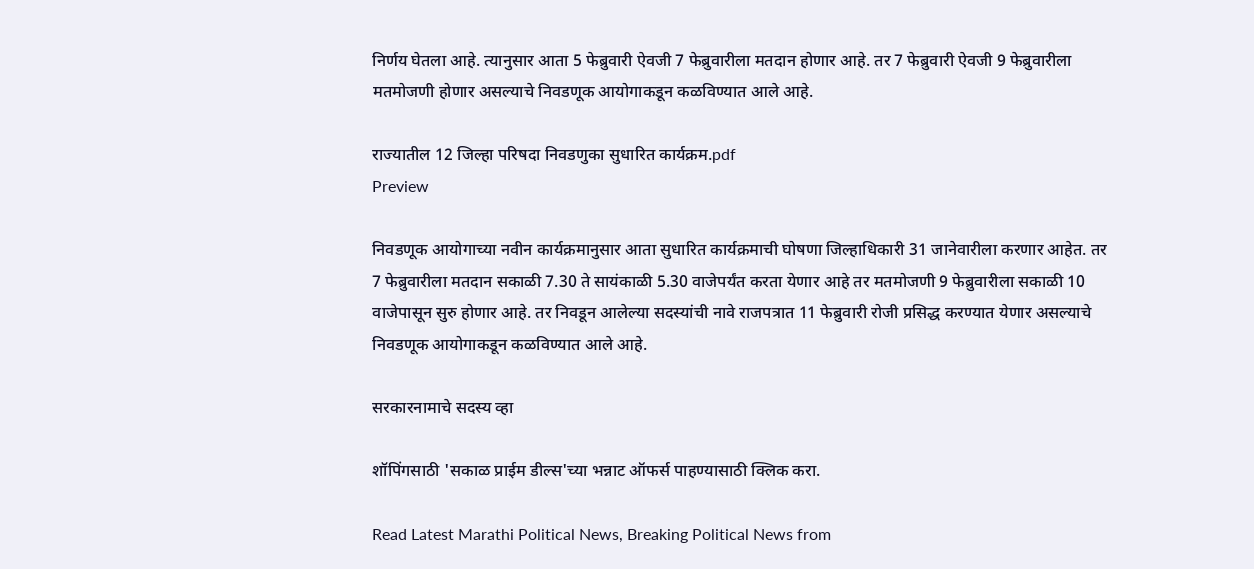निर्णय घेतला आहे. त्यानुसार आता 5 फेब्रुवारी ऐवजी 7 फेब्रुवारीला मतदान होणार आहे. तर 7 फेब्रुवारी ऐवजी 9 फेब्रुवारीला मतमोजणी होणार असल्याचे निवडणूक आयोगाकडून कळविण्यात आले आहे.

राज्यातील 12 जिल्हा परिषदा निवडणुका सुधारित कार्यक्रम.pdf
Preview

निवडणूक आयोगाच्या नवीन कार्यक्रमानुसार आता सुधारित कार्यक्रमाची घोषणा जिल्हाधिकारी 31 जानेवारीला करणार आहेत. तर 7 फेब्रुवारीला मतदान सकाळी 7.30 ते सायंकाळी 5.30 वाजेपर्यंत करता येणार आहे तर मतमोजणी 9 फेब्रुवारीला सकाळी 10 वाजेपासून सुरु होणार आहे. तर निवडून आलेल्या सदस्यांची नावे राजपत्रात 11 फेब्रुवारी रोजी प्रसिद्ध करण्यात येणार असल्याचे निवडणूक आयोगाकडून कळविण्यात आले आहे.

सरकारनामाचे सदस्य व्हा

शॉपिंगसाठी 'सकाळ प्राईम डील्स'च्या भन्नाट ऑफर्स पाहण्यासाठी क्लिक करा.

Read Latest Marathi Political News, Breaking Political News from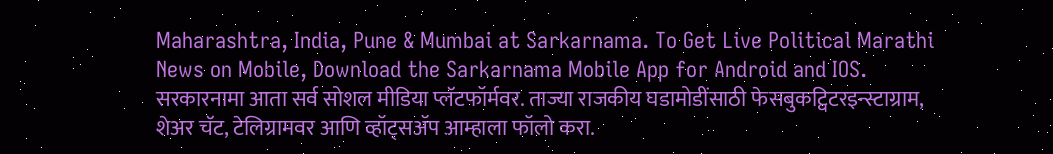Maharashtra, India, Pune & Mumbai at Sarkarnama. To Get Live Political Marathi News on Mobile, Download the Sarkarnama Mobile App for Android and IOS. सरकारनामा आता सर्व सोशल मीडिया प्लॅटफॉर्मवर. ताज्या राजकीय घडामोडींसाठी फेसबुकट्विटरइन्स्टाग्राम, शेअर चॅट, टेलिग्रामवर आणि व्हॉट्सॲप आम्हाला फॉलो करा.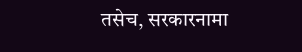तसेच, सरकारनामा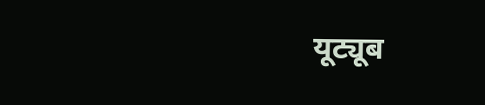यूट्यूब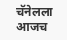चॅनेलला आजच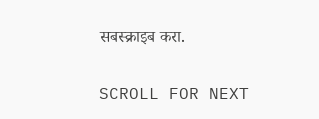सबस्क्राइब करा.

SCROLL FOR NEXT